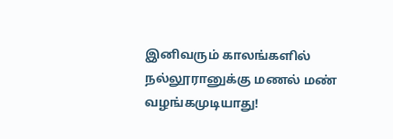இனிவரும் காலங்களில் நல்லூரானுக்கு மணல் மண் வழங்கமுடியாது!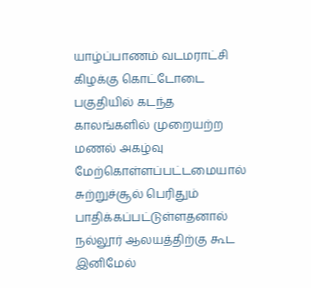யாழ்ப்பாணம் வடமராட்சி கிழக்கு கொட்டோடை பகுதியில் கடந்த காலங்களில் முறையற்ற மணல் அகழ்வு மேற்கொள்ளப்பட்டமையால் சுற்றுச்சூல் பெரிதும் பாதிக்கப்பட்டுள்ளதனால் நல்லூர் ஆலயத்திற்கு கூட இனிமேல்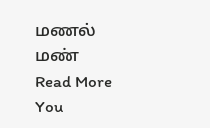மணல் மண்
Read More
You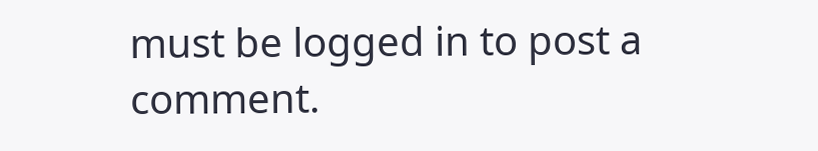must be logged in to post a comment.